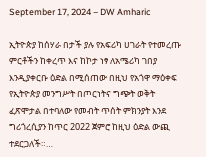September 17, 2024 – DW Amharic

ኢትዮጵያ ከሰሃራ በታች ያሉ የአፍሪካ ሀገራት የተመረጡ ምርቶችን ከቀረጥ እና ከኮታ ነፃ ለአሜሪካ ገበያ እንዲያቀርቡ ዕድል በሚሰጠው በዚህ የአጎዋ ማዕቀፍ የኢትዮጵያ መንግሥት በጦርነትና ግጭት ወቅት ፈጽሞታል በተባለው የመብት ጥሰት ምክንያት እንደ ግሪጎረሲያን ከጥር 2022 ጀምሮ ከዚህ ዕድል ውጪ ተደርጋለች።…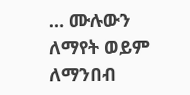… ሙሉውን ለማየት ወይም ለማንበብ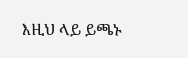እዚህ ላይ ይጫኑ